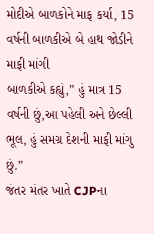મોદીએ બાળકોને માફ કર્યા, 15 વર્ષની બાળકીએ બે હાથ જોડીને માફી માંગી
બાળકીએ કહ્યું,” હું માત્ર 15 વર્ષની છું,આ પહેલી અને છેલ્લી ભૂલ, હું સમગ્ર દેશની માફી માંગુ છું.”
જંતર મંતર ખાતે CJPના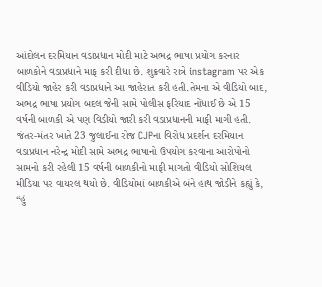આંદોલન દરમિયાન વડાપ્રધાન મોદી માટે અભદ્ર ભાષા પ્રયોગ કરનાર બાળકોને વડાપ્રધાને માફ કરી દીધા છે. શુક્રવારે રાત્રે instagram પર એક વીડિયો જાહેર કરી વડાપ્રધાને આ જાહેરાત કરી હતી.તેમના એ વીડિયો બાદ, અભદ્ર ભાષા પ્રયોગ બદલ જેની સામે પોલીસ ફરિયાદ નોંધાઈ છે એ 15 વર્ષની બાળકી એ પણ વિડીયો જારી કરી વડાપ્રધાનની માફી માગી હતી.
જંતર-મંતર ખાતે 23 જુલાઈના રોજ CJPના વિરોધ પ્રદર્શન દરમિયાન વડાપ્રધાન નરેન્દ્ર મોદી સામે અભદ્ર ભાષાનો ઉપયોગ કરવાના આરોપોનો સામનો કરી રહેલી 15 વર્ષની બાળકીનો માફી માગતો વીડિયો સોશિયલ મીડિયા પર વાયરલ થયો છે. વીડિયોમાં બાળકીએ બંને હાથ જોડીને કહ્યું કે, “હું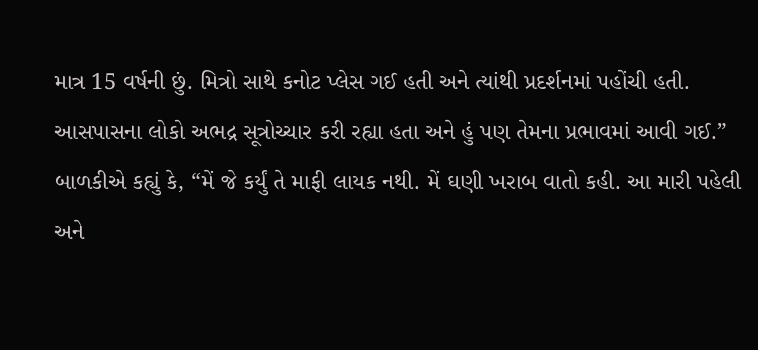માત્ર 15 વર્ષની છું. મિત્રો સાથે કનોટ પ્લેસ ગઈ હતી અને ત્યાંથી પ્રદર્શનમાં પહોંચી હતી. આસપાસના લોકો અભદ્ર સૂત્રોચ્ચાર કરી રહ્યા હતા અને હું પણ તેમના પ્રભાવમાં આવી ગઈ.”
બાળકીએ કહ્યું કે, “મેં જે કર્યું તે માફી લાયક નથી. મેં ઘણી ખરાબ વાતો કહી. આ મારી પહેલી અને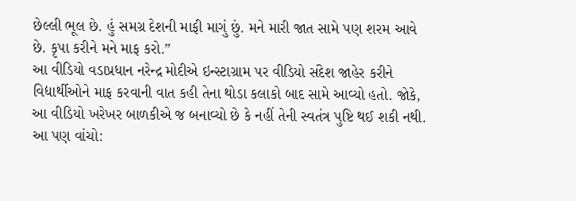છેલ્લી ભૂલ છે. હું સમગ્ર દેશની માફી માગું છું. મને મારી જાત સામે પણ શરમ આવે છે. કૃપા કરીને મને માફ કરો.”
આ વીડિયો વડાપ્રધાન નરેન્દ્ર મોદીએ ઇન્સ્ટાગ્રામ પર વીડિયો સંદેશ જાહેર કરીને વિદ્યાર્થીઓને માફ કરવાની વાત કહી તેના થોડા કલાકો બાદ સામે આવ્યો હતો. જોકે, આ વીડિયો ખરેખર બાળકીએ જ બનાવ્યો છે કે નહીં તેની સ્વતંત્ર પુષ્ટિ થઈ શકી નથી.
આ પણ વાંચો: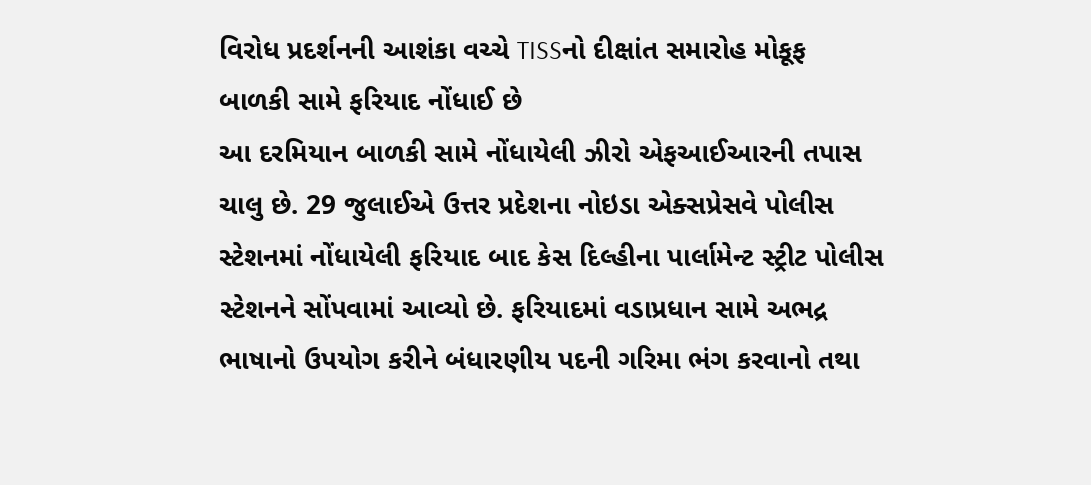વિરોધ પ્રદર્શનની આશંકા વચ્ચે TISSનો દીક્ષાંત સમારોહ મોકૂફ
બાળકી સામે ફરિયાદ નોંધાઈ છે
આ દરમિયાન બાળકી સામે નોંધાયેલી ઝીરો એફઆઈઆરની તપાસ ચાલુ છે. 29 જુલાઈએ ઉત્તર પ્રદેશના નોઇડા એક્સપ્રેસવે પોલીસ સ્ટેશનમાં નોંધાયેલી ફરિયાદ બાદ કેસ દિલ્હીના પાર્લામેન્ટ સ્ટ્રીટ પોલીસ સ્ટેશનને સોંપવામાં આવ્યો છે. ફરિયાદમાં વડાપ્રધાન સામે અભદ્ર ભાષાનો ઉપયોગ કરીને બંધારણીય પદની ગરિમા ભંગ કરવાનો તથા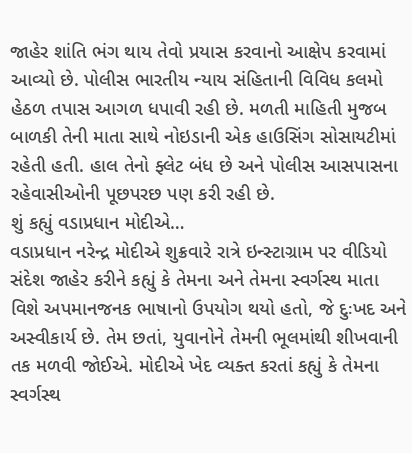જાહેર શાંતિ ભંગ થાય તેવો પ્રયાસ કરવાનો આક્ષેપ કરવામાં આવ્યો છે. પોલીસ ભારતીય ન્યાય સંહિતાની વિવિધ કલમો હેઠળ તપાસ આગળ ધપાવી રહી છે. મળતી માહિતી મુજબ બાળકી તેની માતા સાથે નોઇડાની એક હાઉસિંગ સોસાયટીમાં રહેતી હતી. હાલ તેનો ફ્લેટ બંધ છે અને પોલીસ આસપાસના રહેવાસીઓની પૂછપરછ પણ કરી રહી છે.
શું કહ્યું વડાપ્રધાન મોદીએ…
વડાપ્રધાન નરેન્દ્ર મોદીએ શુક્રવારે રાત્રે ઇન્સ્ટાગ્રામ પર વીડિયો સંદેશ જાહેર કરીને કહ્યું કે તેમના અને તેમના સ્વર્ગસ્થ માતા વિશે અપમાનજનક ભાષાનો ઉપયોગ થયો હતો, જે દુઃખદ અને અસ્વીકાર્ય છે. તેમ છતાં, યુવાનોને તેમની ભૂલમાંથી શીખવાની તક મળવી જોઈએ. મોદીએ ખેદ વ્યક્ત કરતાં કહ્યું કે તેમના સ્વર્ગસ્થ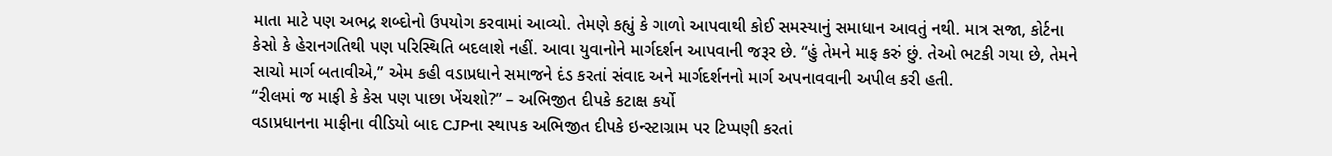માતા માટે પણ અભદ્ર શબ્દોનો ઉપયોગ કરવામાં આવ્યો. તેમણે કહ્યું કે ગાળો આપવાથી કોઈ સમસ્યાનું સમાધાન આવતું નથી. માત્ર સજા, કોર્ટના કેસો કે હેરાનગતિથી પણ પરિસ્થિતિ બદલાશે નહીં. આવા યુવાનોને માર્ગદર્શન આપવાની જરૂર છે. “હું તેમને માફ કરું છું. તેઓ ભટકી ગયા છે, તેમને સાચો માર્ગ બતાવીએ,” એમ કહી વડાપ્રધાને સમાજને દંડ કરતાં સંવાદ અને માર્ગદર્શનનો માર્ગ અપનાવવાની અપીલ કરી હતી.
“રીલમાં જ માફી કે કેસ પણ પાછા ખેંચશો?” – અભિજીત દીપકે કટાક્ષ કર્યો
વડાપ્રધાનના માફીના વીડિયો બાદ CJPના સ્થાપક અભિજીત દીપકે ઇન્સ્ટાગ્રામ પર ટિપ્પણી કરતાં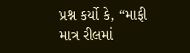પ્રશ્ન કર્યો કે, “માફી માત્ર રીલમાં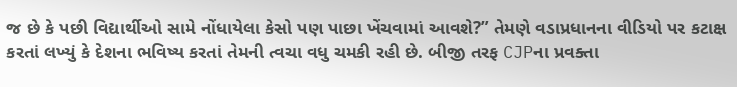જ છે કે પછી વિદ્યાર્થીઓ સામે નોંધાયેલા કેસો પણ પાછા ખેંચવામાં આવશે?” તેમણે વડાપ્રધાનના વીડિયો પર કટાક્ષ કરતાં લખ્યું કે દેશના ભવિષ્ય કરતાં તેમની ત્વચા વધુ ચમકી રહી છે. બીજી તરફ CJPના પ્રવક્તા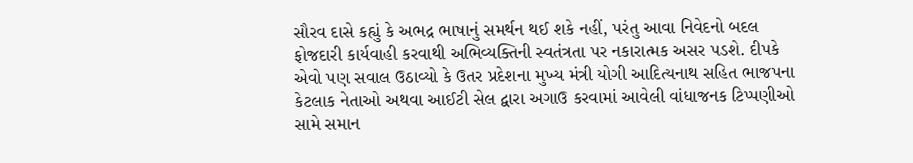સૌરવ દાસે કહ્યું કે અભદ્ર ભાષાનું સમર્થન થઈ શકે નહીં, પરંતુ આવા નિવેદનો બદલ ફોજદારી કાર્યવાહી કરવાથી અભિવ્યક્તિની સ્વતંત્રતા પર નકારાત્મક અસર પડશે. દીપકે એવો પણ સવાલ ઉઠાવ્યો કે ઉતર પ્રદેશના મુખ્ય મંત્રી યોગી આદિત્યનાથ સહિત ભાજપના કેટલાક નેતાઓ અથવા આઈટી સેલ દ્વારા અગાઉ કરવામાં આવેલી વાંધાજનક ટિપ્પણીઓ સામે સમાન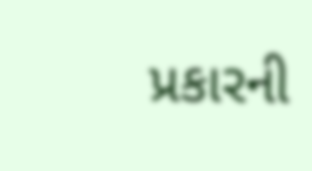પ્રકારની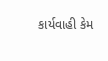કાર્યવાહી કેમ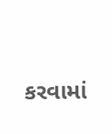કરવામાં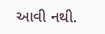આવી નથી.